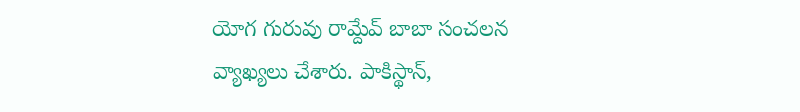యోగ గురువు రామ్దేవ్ బాబా సంచలన వ్యాఖ్యలు చేశారు. పాకిస్థాన్,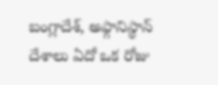బంగ్లాదేశ్, అఫ్గానిస్థాన్ దేశాలు ఏదో ఒక రోజు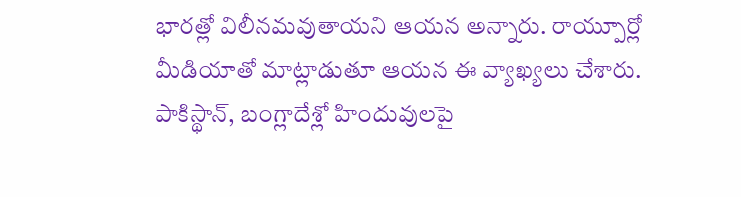భారత్లో విలీనమవుతాయని ఆయన అన్నారు. రాయ్పూర్లో మీడియాతో మాట్లాడుతూ ఆయన ఈ వ్యాఖ్యలు చేశారు. పాకిస్థాన్, బంగ్లాదేశ్లో హిందువులపై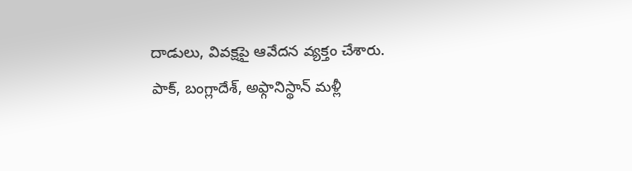దాడులు, వివక్షపై ఆవేదన వ్యక్తం చేశారు.
పాక్, బంగ్లాదేశ్, అఫ్గానిస్థాన్ మళ్లీ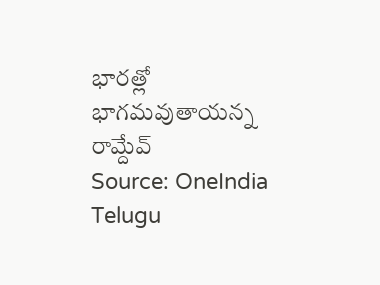భారత్లో భాగమవుతాయన్న రామ్దేవ్
Source: OneIndia Telugu